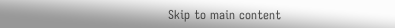Skip to main content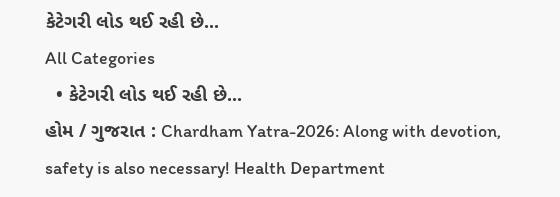કેટેગરી લોડ થઈ રહી છે...
All Categories
  • કેટેગરી લોડ થઈ રહી છે...
હોમ / ગુજરાત : Chardham Yatra-2026: Along with devotion, safety is also necessary! Health Department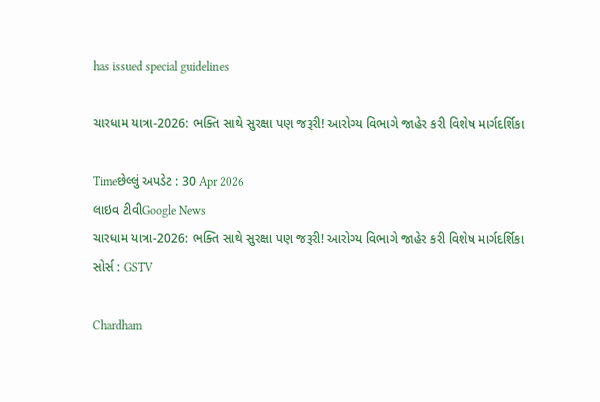has issued special guidelines

ચારધામ યાત્રા-2026: ભક્તિ સાથે સુરક્ષા પણ જરૂરી! આરોગ્ય વિભાગે જાહેર કરી વિશેષ માર્ગદર્શિકા

Timeછેલ્લું અપડેટ : 30 Apr 2026
લાઇવ ટીવીGoogle News
ચારધામ યાત્રા-2026: ભક્તિ સાથે સુરક્ષા પણ જરૂરી! આરોગ્ય વિભાગે જાહેર કરી વિશેષ માર્ગદર્શિકા
સોર્સ : GSTV

Chardham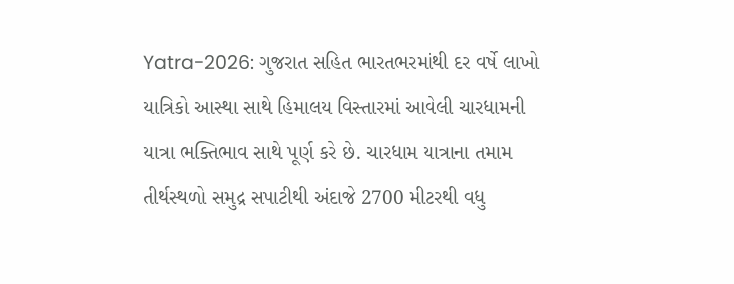Yatra-2026: ગુજરાત સહિત ભારતભરમાંથી દર વર્ષે લાખો યાત્રિકો આસ્થા સાથે હિમાલય વિસ્તારમાં આવેલી ચારધામની યાત્રા ભક્તિભાવ સાથે પૂર્ણ કરે છે. ચારધામ યાત્રાના તમામ તીર્થસ્થળો સમુદ્ર સપાટીથી અંદાજે 2700 મીટરથી વધુ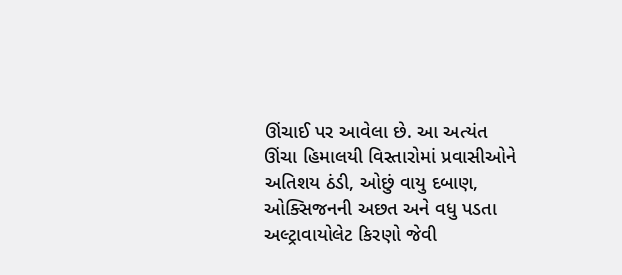ઊંચાઈ પર આવેલા છે. આ અત્યંત ઊંચા હિમાલયી વિસ્તારોમાં પ્રવાસીઓને અતિશય ઠંડી, ઓછું વાયુ દબાણ, ઓક્સિજનની અછત અને વધુ પડતા અલ્ટ્રાવાયોલેટ કિરણો જેવી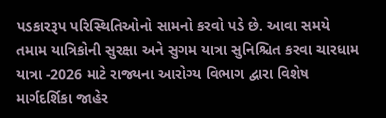પડકારરૂપ પરિસ્થિતિઓનો સામનો કરવો પડે છે. આવા સમયે તમામ યાત્રિકોની સુરક્ષા અને સુગમ યાત્રા સુનિશ્ચિત કરવા ચારધામ યાત્રા -2026 માટે રાજ્યના આરોગ્ય વિભાગ દ્વારા વિશેષ માર્ગદર્શિકા જાહેર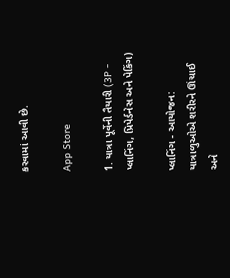કરવામાં આવી છે.

App Store

1. યાત્રા પૂર્વેની તૈયારી (3P - પ્લાનિંગ, પ્રિપેર્ડનેસ અને પેકિંગ)

પ્લાનિંગ - આયોજન: યાત્રાળુઓએ શરીરને ઊંચાઈ અને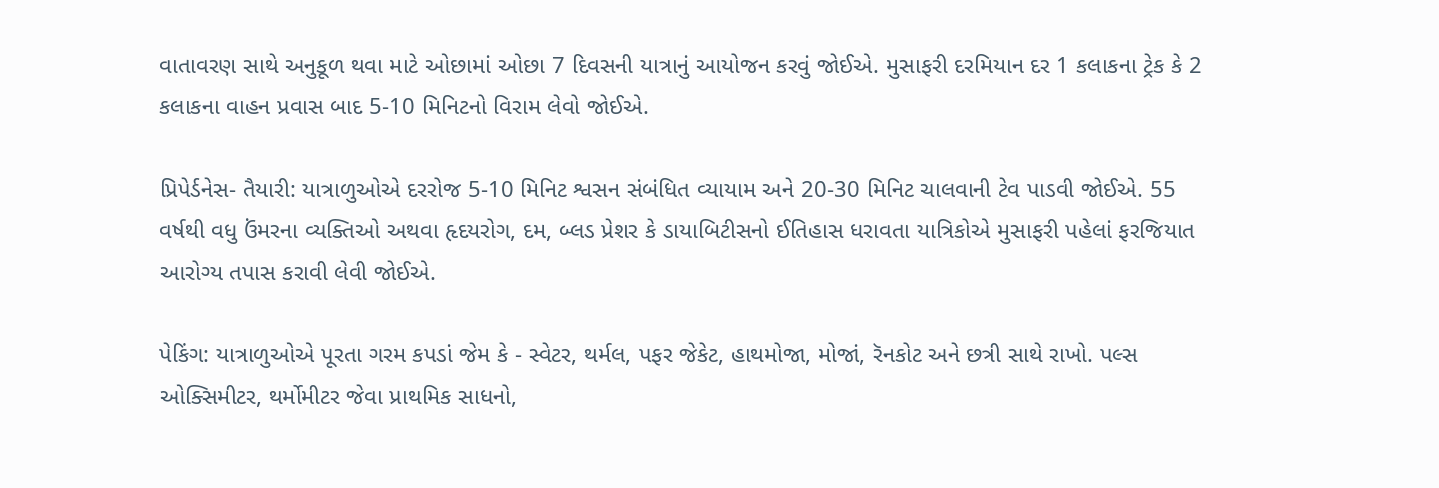વાતાવરણ સાથે અનુકૂળ થવા માટે ઓછામાં ઓછા 7 દિવસની યાત્રાનું આયોજન કરવું જોઈએ. મુસાફરી દરમિયાન દર 1 કલાકના ટ્રેક કે 2 કલાકના વાહન પ્રવાસ બાદ 5-10 મિનિટનો વિરામ લેવો જોઈએ.

પ્રિપેર્ડનેસ- તૈયારી: યાત્રાળુઓએ દરરોજ 5-10 મિનિટ શ્વસન સંબંધિત વ્યાયામ અને 20-30 મિનિટ ચાલવાની ટેવ પાડવી જોઈએ. 55 વર્ષથી વધુ ઉંમરના વ્યક્તિઓ અથવા હૃદયરોગ, દમ, બ્લડ પ્રેશર કે ડાયાબિટીસનો ઈતિહાસ ધરાવતા યાત્રિકોએ મુસાફરી પહેલાં ફરજિયાત આરોગ્ય તપાસ કરાવી લેવી જોઈએ.

પેકિંગ: યાત્રાળુઓએ પૂરતા ગરમ કપડાં જેમ કે - સ્વેટર, થર્મલ, પફર જેકેટ, હાથમોજા, મોજાં, રૅનકોટ અને છત્રી સાથે રાખો. પલ્સ ઓક્સિમીટર, થર્મોમીટર જેવા પ્રાથમિક સાધનો,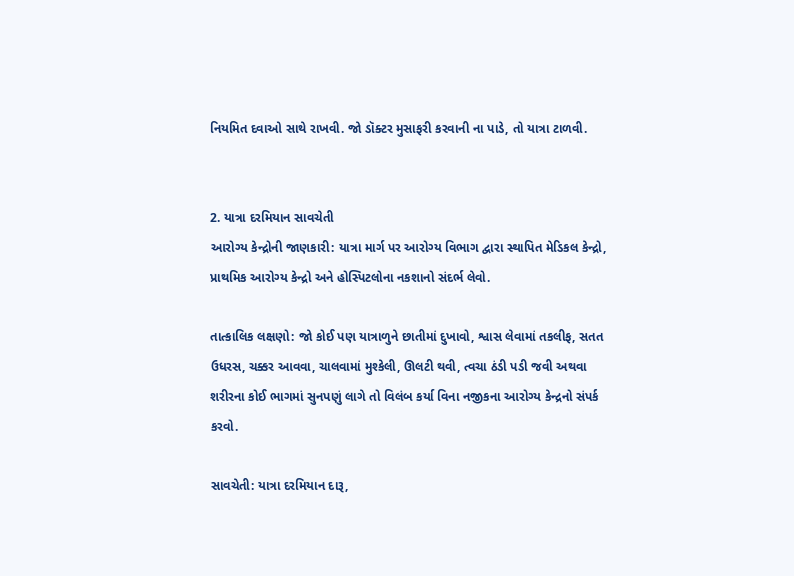નિયમિત દવાઓ સાથે રાખવી. જો ડૉક્ટર મુસાફરી કરવાની ના પાડે, તો યાત્રા ટાળવી.


2. યાત્રા દરમિયાન સાવચેતી
આરોગ્ય કેન્દ્રોની જાણકારી: યાત્રા માર્ગ પર આરોગ્ય વિભાગ દ્વારા સ્થાપિત મેડિકલ કેન્દ્રો, પ્રાથમિક આરોગ્ય કેન્દ્રો અને હોસ્પિટલોના નકશાનો સંદર્ભ લેવો.

તાત્કાલિક લક્ષણો: જો કોઈ પણ યાત્રાળુને છાતીમાં દુખાવો, શ્વાસ લેવામાં તકલીફ, સતત ઉધરસ, ચક્કર આવવા, ચાલવામાં મુશ્કેલી, ઊલટી થવી, ત્વચા ઠંડી પડી જવી અથવા શરીરના કોઈ ભાગમાં સુનપણું લાગે તો વિલંબ કર્યા વિના નજીકના આરોગ્ય કેન્દ્રનો સંપર્ક કરવો.

સાવચેતી: યાત્રા દરમિયાન દારૂ,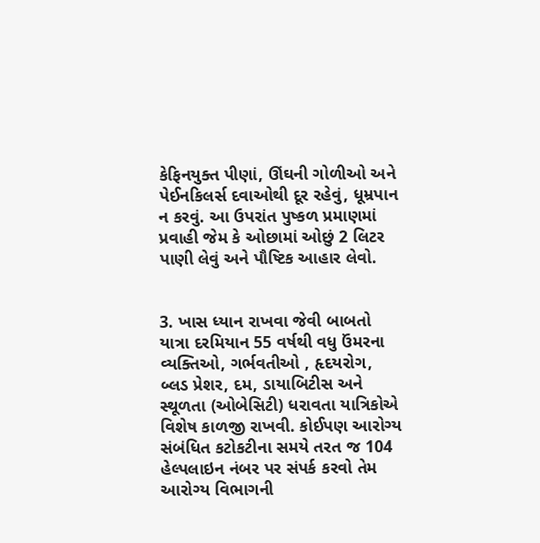કેફિનયુક્ત પીણાં, ઊંઘની ગોળીઓ અને પેઈનકિલર્સ દવાઓથી દૂર રહેવું, ધૂમ્રપાન ન કરવું. આ ઉપરાંત પુષ્કળ પ્રમાણમાં પ્રવાહી જેમ કે ઓછામાં ઓછું 2 લિટર પાણી લેવું અને પૌષ્ટિક આહાર લેવો.


3. ખાસ ધ્યાન રાખવા જેવી બાબતો
યાત્રા દરમિયાન 55 વર્ષથી વધુ ઉંમરના વ્યક્તિઓ, ગર્ભવતીઓ , હૃદયરોગ, બ્લડ પ્રેશર, દમ, ડાયાબિટીસ અને સ્થૂળતા (ઓબેસિટી) ધરાવતા યાત્રિકોએ વિશેષ કાળજી રાખવી. કોઈપણ આરોગ્ય સંબંધિત કટોકટીના સમયે તરત જ 104 હેલ્પલાઇન નંબર પર સંપર્ક કરવો તેમ આરોગ્ય વિભાગની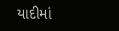યાદીમાં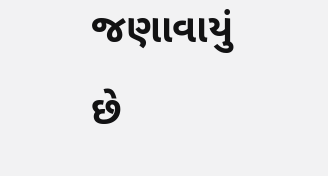જણાવાયું છે